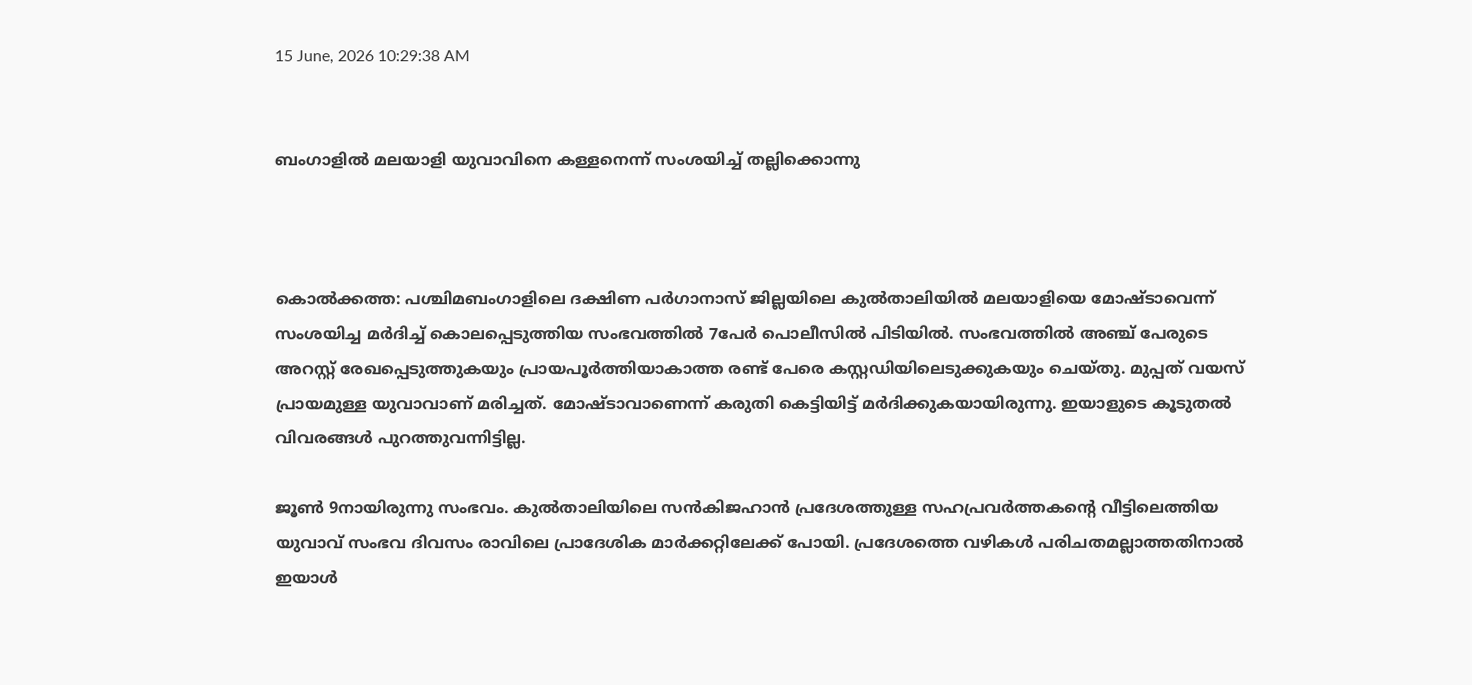15 June, 2026 10:29:38 AM


ബംഗാളിൽ മലയാളി യുവാവിനെ കള്ളനെന്ന് സംശയിച്ച് തല്ലിക്കൊന്നു



കൊല്‍ക്കത്ത: പശ്ചിമബംഗാളിലെ ദക്ഷിണ പർഗാനാസ് ജില്ലയിലെ കുല്‍താലിയില്‍ മലയാളിയെ മോഷ്ടാവെന്ന് സംശയിച്ച മര്‍ദിച്ച് കൊലപ്പെടുത്തിയ സംഭവത്തില്‍ 7പേര്‍ പൊലീസില്‍ പിടിയില്‍. സംഭവത്തില്‍ അഞ്ച് പേരുടെ അറസ്റ്റ് രേഖപ്പെടുത്തുകയും പ്രായപൂര്‍ത്തിയാകാത്ത രണ്ട് പേരെ കസ്റ്റഡിയിലെടുക്കുകയും ചെയ്തു. മുപ്പത് വയസ് പ്രായമുള്ള യുവാവാണ് മരിച്ചത്. മോഷ്ടാവാണെന്ന് കരുതി കെട്ടിയിട്ട് മർദിക്കുകയായിരുന്നു. ഇയാളുടെ കൂടുതൽ വിവരങ്ങൾ പുറത്തുവന്നിട്ടില്ല.

ജൂണ്‍ 9നായിരുന്നു സംഭവം. കുല്‍താലിയിലെ സന്‍കിജഹാന്‍ പ്രദേശത്തുള്ള സഹപ്രവര്‍ത്തകന്റെ വീട്ടിലെത്തിയ യുവാവ് സംഭവ ദിവസം രാവിലെ പ്രാദേശിക മാര്‍ക്കറ്റിലേക്ക് പോയി. പ്രദേശത്തെ വഴികള്‍ പരിചതമല്ലാത്തതിനാല്‍ ഇയാള്‍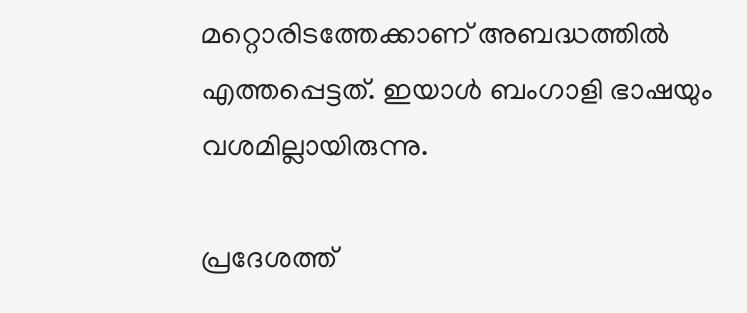മറ്റൊരിടത്തേക്കാണ് അബദ്ധത്തില്‍ എത്തപ്പെട്ടത്. ഇയാള്‍ ബംഗാളി ഭാഷയും വശമില്ലായിരുന്നു.

പ്രദേശത്ത്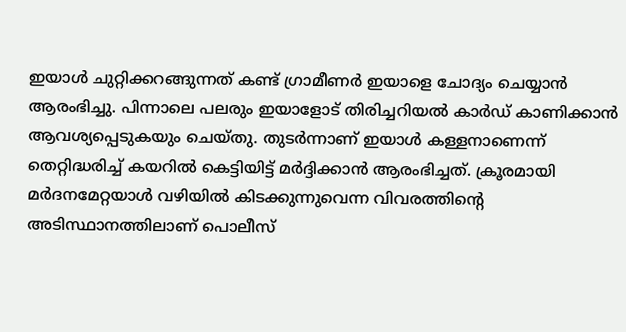ഇയാള്‍ ചുറ്റിക്കറങ്ങുന്നത് കണ്ട് ഗ്രാമീണര്‍ ഇയാളെ ചോദ്യം ചെയ്യാന്‍ ആരംഭിച്ചു. പിന്നാലെ പലരും ഇയാളോട് തിരിച്ചറിയല്‍ കാര്‍ഡ് കാണിക്കാന്‍ ആവശ്യപ്പെടുകയും ചെയ്തു. തുടര്‍ന്നാണ് ഇയാള്‍ കള്ളനാണെന്ന് തെറ്റിദ്ധരിച്ച് കയറില്‍ കെട്ടിയിട്ട് മര്‍ദ്ദിക്കാന്‍ ആരംഭിച്ചത്. ക്രൂരമായി മര്‍ദനമേറ്റയാള്‍ വഴിയില്‍ കിടക്കുന്നുവെന്ന വിവരത്തിന്റെ അടിസ്ഥാനത്തിലാണ് പൊലീസ്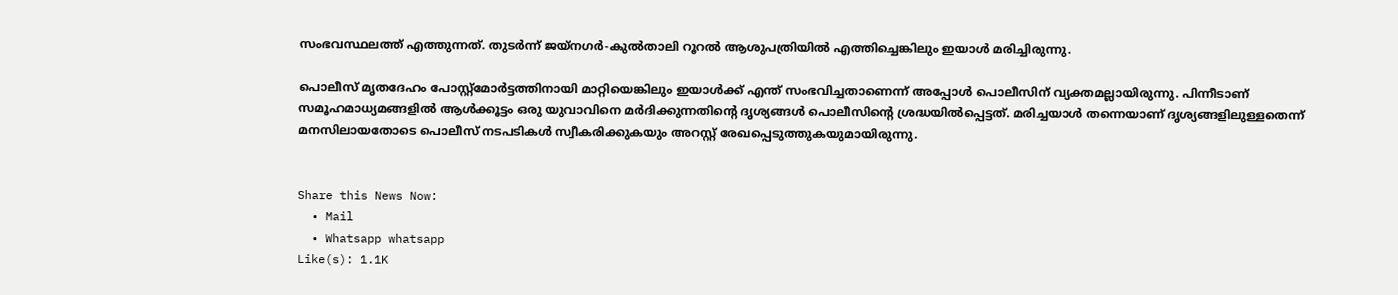സംഭവസ്ഥലത്ത് എത്തുന്നത്. തുടര്‍ന്ന് ജയ്‌നഗര്‍-കുല്‍താലി റൂറല്‍ ആശുപത്രിയില്‍ എത്തിച്ചെങ്കിലും ഇയാള്‍ മരിച്ചിരുന്നു.

പൊലീസ് മൃതദേഹം പോസ്റ്റ്‌മോര്‍ട്ടത്തിനായി മാറ്റിയെങ്കിലും ഇയാള്‍ക്ക് എന്ത് സംഭവിച്ചതാണെന്ന് അപ്പോള്‍ പൊലീസിന് വ്യക്തമല്ലായിരുന്നു. പിന്നീടാണ് സമൂഹമാധ്യമങ്ങളില്‍ ആള്‍ക്കൂട്ടം ഒരു യുവാവിനെ മര്‍ദിക്കുന്നതിന്റെ ദൃശ്യങ്ങള്‍ പൊലീസിന്റെ ശ്രദ്ധയില്‍പ്പെട്ടത്. മരിച്ചയാള്‍ തന്നെയാണ് ദൃശ്യങ്ങളിലുള്ളതെന്ന് മനസിലായതോടെ പൊലീസ് നടപടികള്‍ സ്വീകരിക്കുകയും അറസ്റ്റ് രേഖപ്പെടുത്തുകയുമായിരുന്നു.


Share this News Now:
  • Mail
  • Whatsapp whatsapp
Like(s): 1.1K